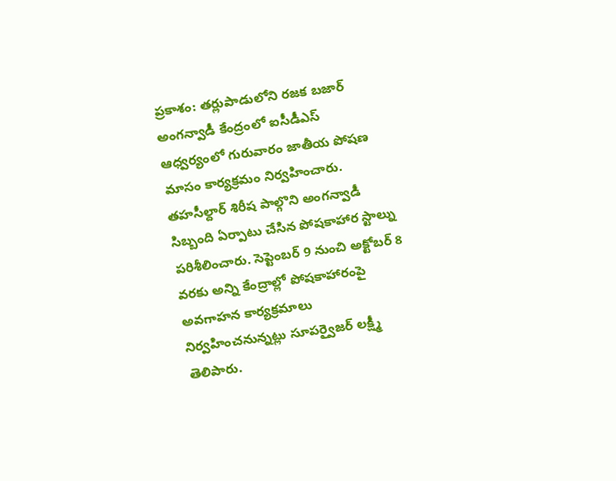ప్రకాశం: తర్లుపాడులోని రజక బజార్ అంగన్వాడీ కేంద్రంలో ఐసీడీఎస్ ఆధ్వర్యంలో గురువారం జాతీయ పోషణ మాసం కార్యక్రమం నిర్వహించారు. తహసీల్దార్ శిరీష పాల్గొని అంగన్వాడీ సిబ్బంది ఏర్పాటు చేసిన పోషకాహార స్టాల్ను పరిశీలించారు. సెప్టెంబర్ 9 నుంచి అక్టోబర్ 8 వరకు అన్ని కేంద్రాల్లో పోషకాహారంపై అవగాహన కార్యక్రమాలు నిర్వహించనున్నట్లు సూపర్వైజర్ లక్ష్మీ తెలిపారు.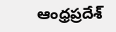ఆంధ్రప్రదేశ్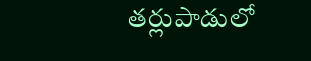తర్లుపాడులో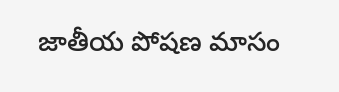జాతీయ పోషణ మాసం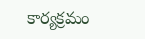కార్యక్రమం